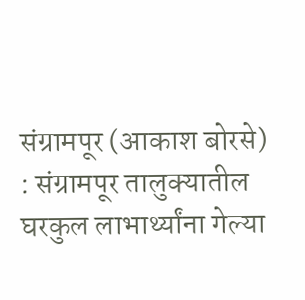संग्रामपूर (आकाश बोरसे) : संग्रामपूर तालुक्यातील घरकुल लाभार्थ्यांना गेल्या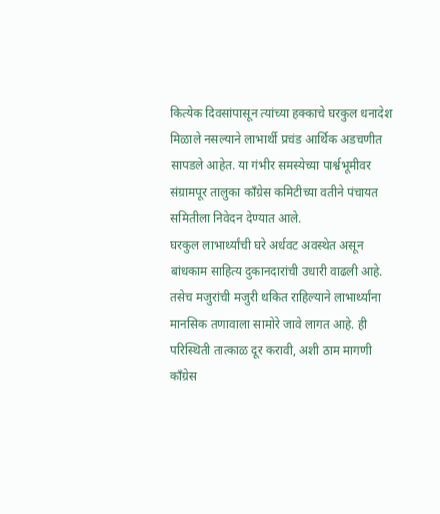कित्येक दिवसांपासून त्यांच्या हक्काचे घरकुल धनादेश मिळाले नसल्याने लाभार्थी प्रचंड आर्थिक अडचणीत सापडले आहेत. या गंभीर समस्येच्या पार्श्वभूमीवर संग्रामपूर तालुका काँग्रेस कमिटीच्या वतीने पंचायत समितीला निवेदन देण्यात आले.
घरकुल लाभार्थ्यांची घरे अर्धवट अवस्थेत असून बांधकाम साहित्य दुकानदारांची उधारी वाढली आहे. तसेच मजुरांची मजुरी थकित राहिल्याने लाभार्थ्यांना मानसिक तणावाला सामोरे जावे लागत आहे. ही परिस्थिती तात्काळ दूर करावी, अशी ठाम मागणी काँग्रेस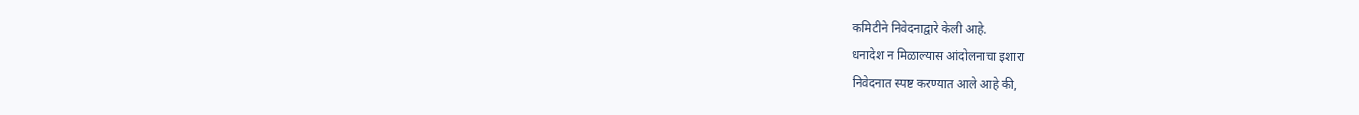कमिटीने निवेदनाद्वारे केली आहे.
धनादेश न मिळाल्यास आंदोलनाचा इशारा
निवेदनात स्पष्ट करण्यात आले आहे की,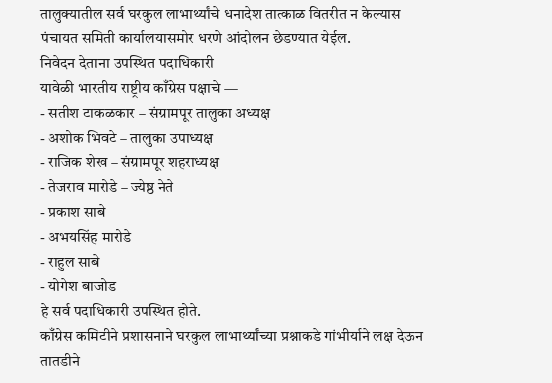तालुक्यातील सर्व घरकुल लाभार्थ्यांचे धनादेश तात्काळ वितरीत न केल्यास पंचायत समिती कार्यालयासमोर धरणे आंदोलन छेडण्यात येईल.
निवेदन देताना उपस्थित पदाधिकारी
यावेळी भारतीय राष्ट्रीय काँग्रेस पक्षाचे —
- सतीश टाकळकार – संग्रामपूर तालुका अध्यक्ष
- अशोक भिवटे – तालुका उपाध्यक्ष
- राजिक शेख – संग्रामपूर शहराध्यक्ष
- तेजराव मारोडे – ज्येष्ठ नेते
- प्रकाश साबे
- अभयसिंह मारोडे
- राहुल साबे
- योगेश बाजोड
हे सर्व पदाधिकारी उपस्थित होते.
काँग्रेस कमिटीने प्रशासनाने घरकुल लाभार्थ्यांच्या प्रश्नाकडे गांभीर्याने लक्ष देऊन तातडीने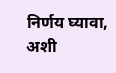निर्णय घ्यावा, अशी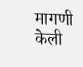मागणी केली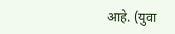आहे. (युवा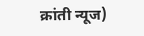क्रांती न्यूज)